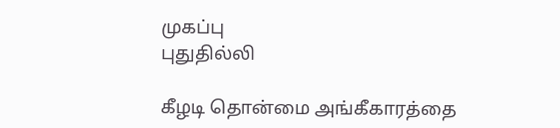முகப்பு
புதுதில்லி

கீழடி தொன்மை அங்கீகாரத்தை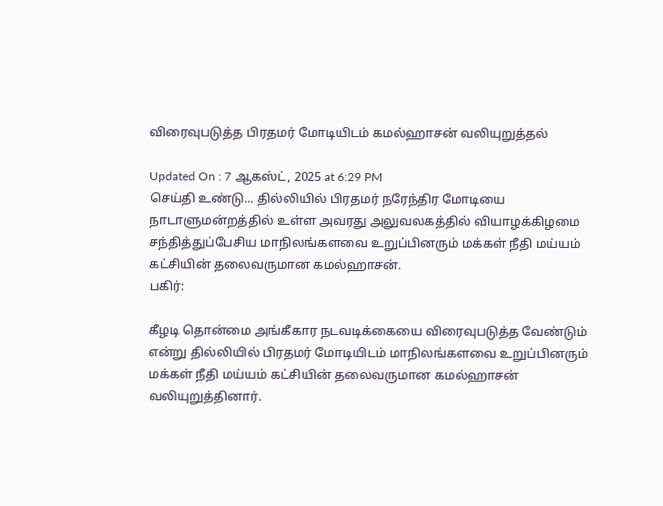விரைவுபடுத்த பிரதமர் மோடியிடம் கமல்ஹாசன் வலியுறுத்தல்

Updated On : 7 ஆகஸ்ட், 2025 at 6:29 PM
செய்தி உண்டு... தில்லியில் பிரதமர் நரேந்திர மோடியை நாடாளுமன்றத்தில் உள்ள அவரது அலுவலகத்தில் வியாழக்கிழமை சந்தித்துப்பேசிய மாநிலங்களவை உறுப்பினரும் மக்கள் நீதி மய்யம் கட்சியின் தலைவருமான கமல்ஹாசன்.
பகிர்:

கீழடி தொன்மை அங்கீகார நடவடிக்கையை விரைவுபடுத்த வேண்டும் என்று தில்லியில் பிரதமர் மோடியிடம் மாநிலங்களவை உறுப்பினரும் மக்கள் நீதி மய்யம் கட்சியின் தலைவருமான கமல்ஹாசன் வலியுறுத்தினார்.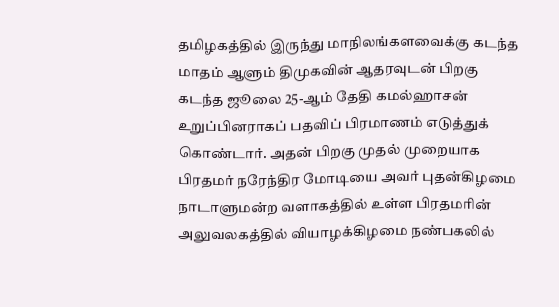தமிழகத்தில் இருந்து மாநிலங்களவைக்கு கடந்த மாதம் ஆளும் திமுகவின் ஆதரவுடன் பிறகு கடந்த ஜூலை 25-ஆம் தேதி கமல்ஹாசன் உறுப்பினராகப் பதவிப் பிரமாணம் எடுத்துக் கொண்டார். அதன் பிறகு முதல் முறையாக பிரதமர் நரேந்திர மோடியை அவர் புதன்கிழமை நாடாளுமன்ற வளாகத்தில் உள்ள பிரதமரின் அலுவலகத்தில் வியாழக்கிழமை நண்பகலில்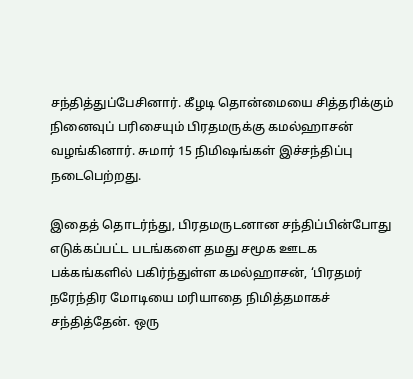சந்தித்துப்பேசினார். கீழடி தொன்மையை சித்தரிக்கும் நினைவுப் பரிசையும் பிரதமருக்கு கமல்ஹாசன் வழங்கினார். சுமார் 15 நிமிஷங்கள் இச்சந்திப்பு நடைபெற்றது.

இதைத் தொடர்ந்து, பிரதமருடனான சந்திப்பின்போது எடுக்கப்பட்ட படங்களை தமது சமூக ஊடக பக்கங்களில் பகிர்ந்துள்ள கமல்ஹாசன், ‘பிரதமர் நரேந்திர மோடியை மரியாதை நிமித்தமாகச் சந்தித்தேன். ஒரு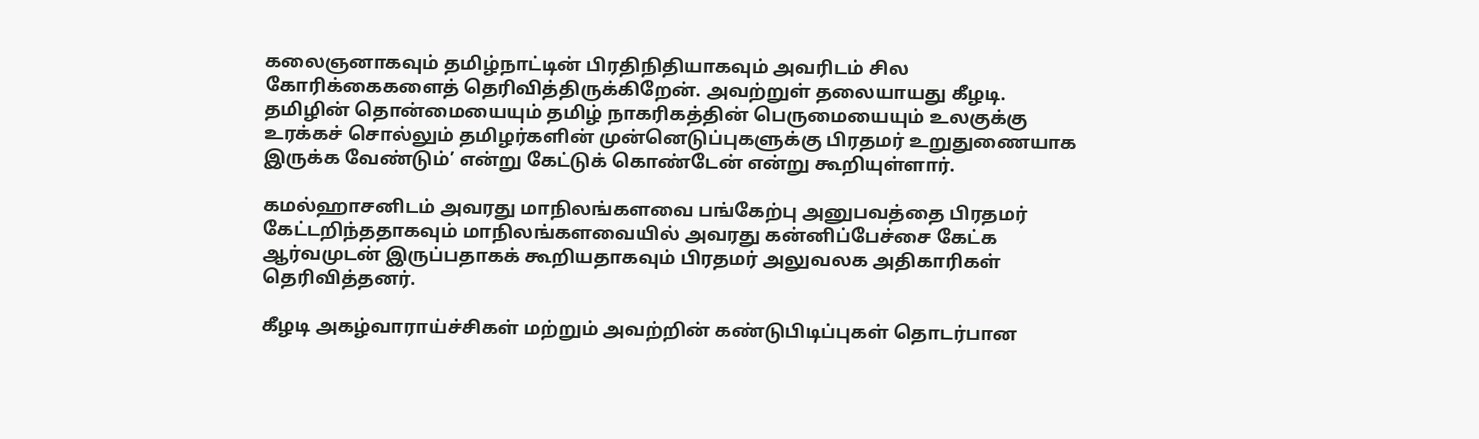கலைஞனாகவும் தமிழ்நாட்டின் பிரதிநிதியாகவும் அவரிடம் சில கோரிக்கைகளைத் தெரிவித்திருக்கிறேன். அவற்றுள் தலையாயது கீழடி. தமிழின் தொன்மையையும் தமிழ் நாகரிகத்தின் பெருமையையும் உலகுக்கு உரக்கச் சொல்லும் தமிழர்களின் முன்னெடுப்புகளுக்கு பிரதமர் உறுதுணையாக இருக்க வேண்டும்’ என்று கேட்டுக் கொண்டேன் என்று கூறியுள்ளார்.

கமல்ஹாசனிடம் அவரது மாநிலங்களவை பங்கேற்பு அனுபவத்தை பிரதமர் கேட்டறிந்ததாகவும் மாநிலங்களவையில் அவரது கன்னிப்பேச்சை கேட்க ஆர்வமுடன் இருப்பதாகக் கூறியதாகவும் பிரதமர் அலுவலக அதிகாரிகள் தெரிவித்தனர்.

கீழடி அகழ்வாராய்ச்சிகள் மற்றும் அவற்றின் கண்டுபிடிப்புகள் தொடர்பான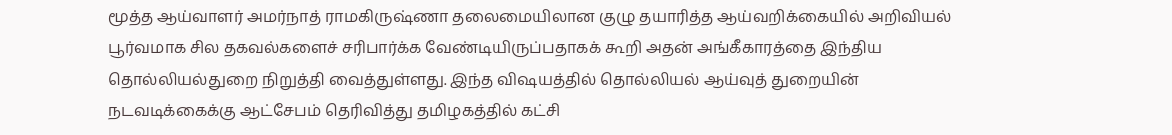மூத்த ஆய்வாளர் அமர்நாத் ராமகிருஷ்ணா தலைமையிலான குழு தயாரித்த ஆய்வறிக்கையில் அறிவியல் பூர்வமாக சில தகவல்களைச் சரிபார்க்க வேண்டியிருப்பதாகக் கூறி அதன் அங்கீகாரத்தை இந்திய தொல்லியல்துறை நிறுத்தி வைத்துள்ளது. இந்த விஷயத்தில் தொல்லியல் ஆய்வுத் துறையின் நடவடிக்கைக்கு ஆட்சேபம் தெரிவித்து தமிழகத்தில் கட்சி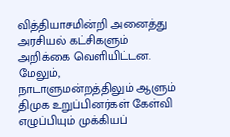வித்தியாசமின்றி அனைத்து அரசியல் கட்சிகளும் அறிக்கை வெளியிட்டன. மேலும், நாடாளுமன்றத்திலும் ஆளும் திமுக உறுப்பினர்கள் கேள்வி எழுப்பியும் முக்கியப்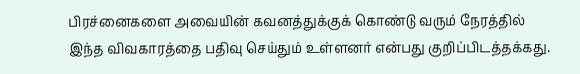பிரச்னைகளை அவையின் கவனத்துக்குக் கொண்டு வரும் நேரத்தில் இந்த விவகாரத்தை பதிவு செய்தும் உள்ளனர் என்பது குறிப்பிடத்தக்கது.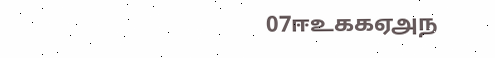07ஈஉககஏஅந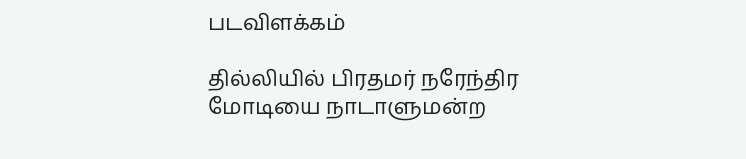படவிளக்கம்

தில்லியில் பிரதமர் நரேந்திர மோடியை நாடாளுமன்ற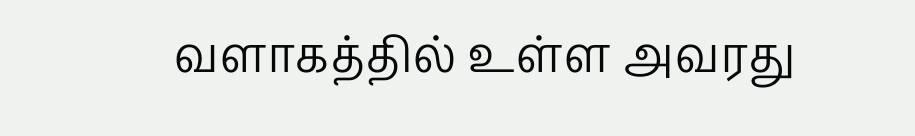வளாகத்தில் உள்ள அவரது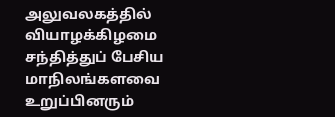அலுவலகத்தில் வியாழக்கிழமை சந்தித்துப் பேசிய மாநிலங்களவை உறுப்பினரும்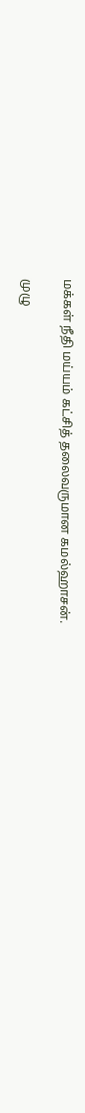மக்கள் நீதி மய்யம் கட்சித் தலைவருமான கமல்ஹாசன்.

முழு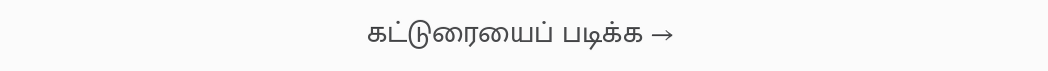கட்டுரையைப் படிக்க →